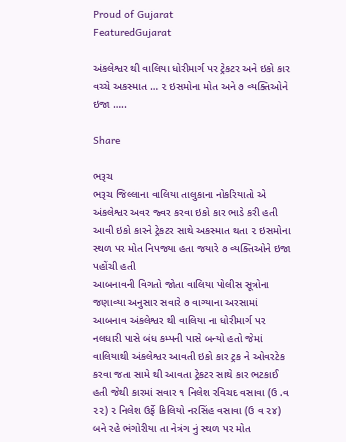Proud of Gujarat
FeaturedGujarat

અંકલેશ્વર થી વાલિયા ધોરીમાર્ગ પર ટ્રેકટર અને ઇકો કાર વચ્ચે અકસ્માત … ૨ ઇસમોના મોત અને ૭ વ્યક્તિઓને ઇજા …..

Share

ભરૂચ
ભરૂચ જિલ્લાના વાલિયા તાલુકાના નોકરિયાતો એ અંકલેશ્વર અવર જ્વર કરવા ઇકો કાર ભાડે કરી હતી આવી ઇકો કારને ટ્રેકટર સાથે અકસ્માત થતા ૨ ઇસમોના સ્થળ પર મોત નિપજ્યા હતા જયારે ૭ વ્યક્તિઓને ઇજા પહોંચી હતી
આબનાવની વિગતો જોતા વાલિયા પોલીસ સૂત્રોના જણાવ્યા અનુસાર સવારે ૭ વાગ્યાના અરસામાં આબનાવ અંકલેશ્વર થી વાલિયા ના ધોરીમાર્ગ પર નલધારી પાસે બંધ કમ્પની પાસે બન્યો હતો જેમાં વાલિયાથી અંકલેશ્વર આવતી ઇકો કાર ટ્રક ને ઓવરટેક કરવા જતા સામે થી આવતા ટ્રેકટર સાથે કાર ભટકાઈ હતી જેથી કારમાં સવાર ૧ નિલેશ રવિચદ વસાવા (ઉ .વ ૨૨) ૨ નિલેશ ઉર્ફે કિલિયો નરસિંહ વસાવા (ઉ વ ૨૪) બને રહે ભંગોરીયા તા નેત્રંગ નું સ્થળ પર મોત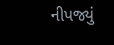નીપજ્યું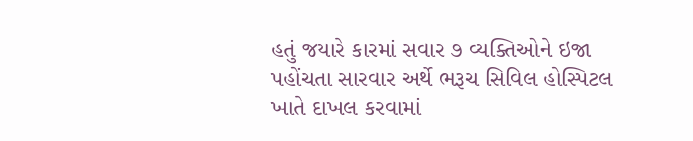હતું જયારે કારમાં સવાર ૭ વ્યક્તિઓને ઇજા પહોંચતા સારવાર અર્થે ભરૂચ સિવિલ હોસ્પિટલ ખાતે દાખલ કરવામાં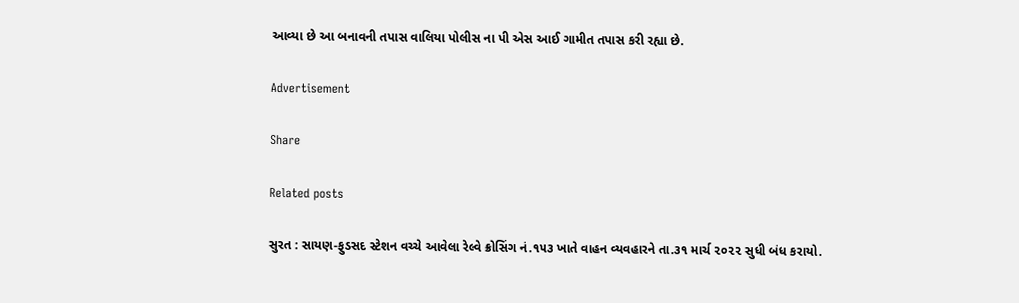આવ્યા છે આ બનાવની તપાસ વાલિયા પોલીસ ના પી એસ આઈ ગામીત તપાસ કરી રહ્યા છે.

Advertisement

Share

Related posts

સુરત : સાયણ-ફુડસદ સ્ટેશન વચ્ચે આવેલા રેલ્વે ક્રોસિંગ નં.૧૫૩ ખાતે વાહન વ્યવહારને તા.૩૧ માર્ચ ૨૦૨૨ સુધી બંધ કરાયો.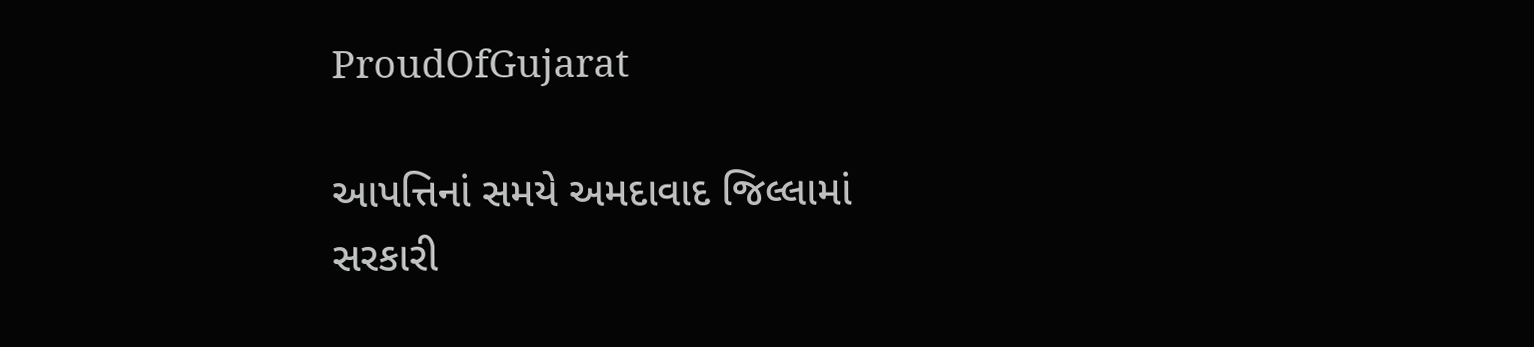ProudOfGujarat

આપત્તિનાં સમયે અમદાવાદ જિલ્લામાં સરકારી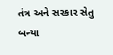તંત્ર અને સરકાર સેતુ બન્યા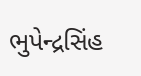ભુપેન્દ્રસિંહ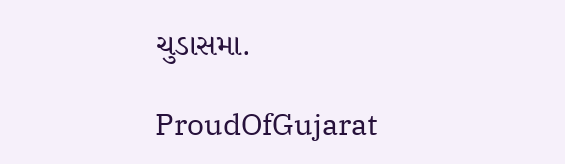ચુડાસમા.

ProudOfGujarat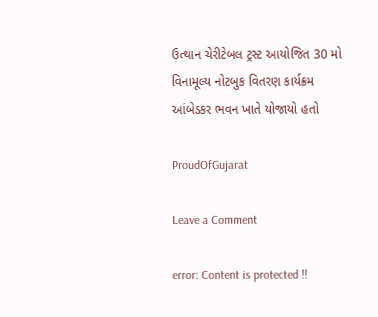ઉત્થાન ચેરીટેબલ ટ્રસ્ટ આયોજિત 30 મો વિનામૂલ્ય નોટબુક વિતરણ કાર્યક્રમ આંબેડકર ભવન ખાતે યોજાયો હતો

ProudOfGujarat

Leave a Comment

error: Content is protected !!